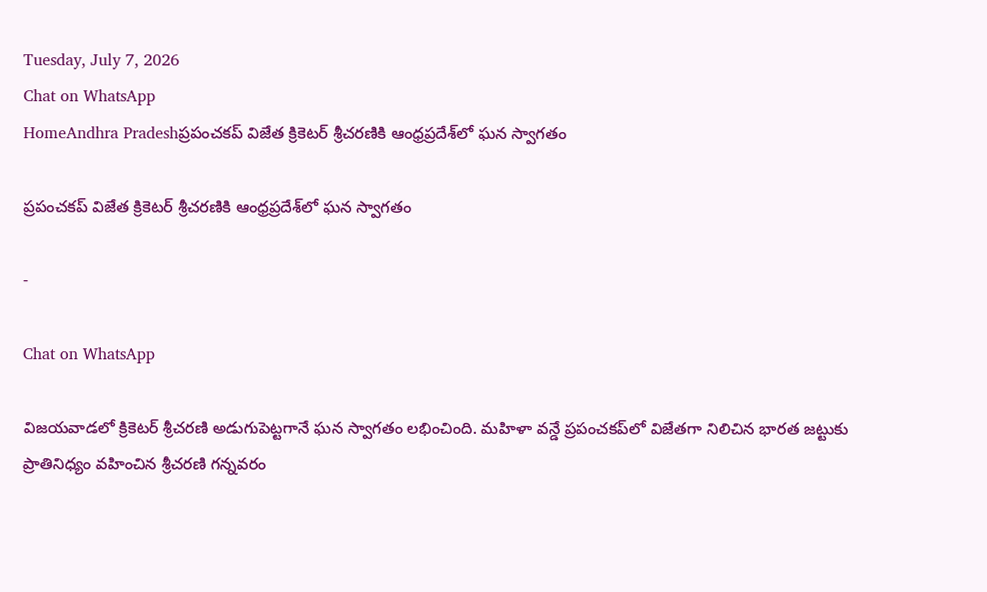Tuesday, July 7, 2026
Chat on WhatsApp
HomeAndhra Pradeshప్రపంచకప్‌ విజేత క్రికెటర్‌ శ్రీచరణికి ఆంధ్రప్రదేశ్‌లో ఘన స్వాగతం

ప్రపంచకప్‌ విజేత క్రికెటర్‌ శ్రీచరణికి ఆంధ్రప్రదేశ్‌లో ఘన స్వాగతం

-

Chat on WhatsApp

విజయవాడలో క్రికెటర్‌ శ్రీచరణి అడుగుపెట్టగానే ఘన స్వాగతం లభించింది. మహిళా వన్డే ప్రపంచకప్‌లో విజేతగా నిలిచిన భారత జట్టుకు ప్రాతినిధ్యం వహించిన శ్రీచరణి గన్నవరం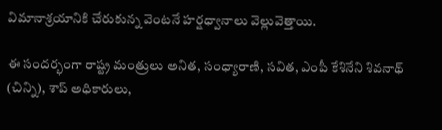విమానాశ్రయానికి చేరుకున్న వెంటనే హర్షధ్వానాలు వెల్లువెత్తాయి.

ఈ సందర్భంగా రాష్ట్ర మంత్రులు అనిత, సంధ్యారాణి, సవిత, ఎంపీ కేశినేని శివనాథ్‌ (చిన్ని), శాప్‌ అధికారులు,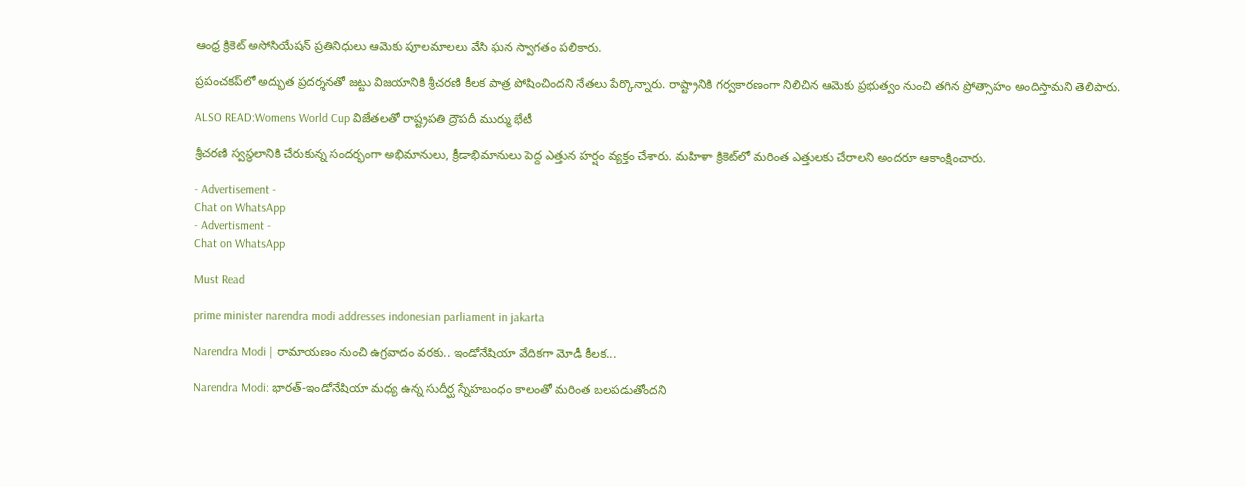ఆంధ్ర క్రికెట్‌ అసోసియేషన్‌ ప్రతినిధులు ఆమెకు పూలమాలలు వేసి ఘన స్వాగతం పలికారు.

ప్రపంచకప్‌లో అద్భుత ప్రదర్శనతో జట్టు విజయానికి శ్రీచరణి కీలక పాత్ర పోషించిందని నేతలు పేర్కొన్నారు. రాష్ట్రానికి గర్వకారణంగా నిలిచిన ఆమెకు ప్రభుత్వం నుంచి తగిన ప్రోత్సాహం అందిస్తామని తెలిపారు.

ALSO READ:Womens World Cup విజేతలతో రాష్ట్రపతి ద్రౌపదీ ముర్ము భేటీ

శ్రీచరణి స్వస్థలానికి చేరుకున్న సందర్భంగా అభిమానులు, క్రీడాభిమానులు పెద్ద ఎత్తున హర్షం వ్యక్తం చేశారు. మహిళా క్రికెట్‌లో మరింత ఎత్తులకు చేరాలని అందరూ ఆకాంక్షించారు.

- Advertisement -
Chat on WhatsApp
- Advertisment -
Chat on WhatsApp

Must Read

prime minister narendra modi addresses indonesian parliament in jakarta

Narendra Modi | రామాయణం నుంచి ఉగ్రవాదం వరకు.. ఇండోనేషియా వేదికగా మోడీ కీలక...

Narendra Modi: భారత్-ఇండోనేషియా మధ్య ఉన్న సుదీర్ఘ స్నేహబంధం కాలంతో మరింత బలపడుతోందని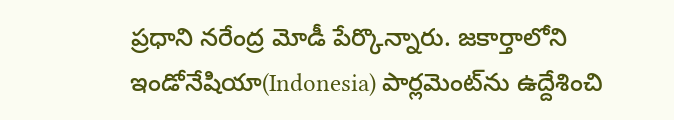ప్రధాని నరేంద్ర మోడీ పేర్కొన్నారు. జకార్తాలోని ఇండోనేషియా(Indonesia) పార్లమెంట్‌ను ఉద్దేశించి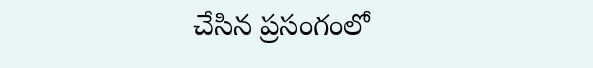చేసిన ప్రసంగంలో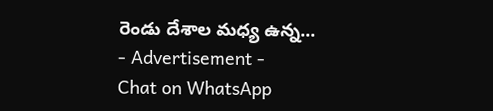రెండు దేశాల మధ్య ఉన్న...
- Advertisement -
Chat on WhatsApp